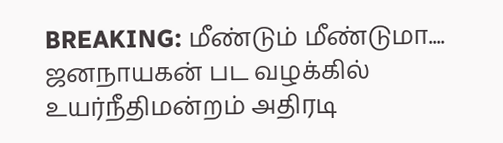BREAKING: மீண்டும் மீண்டுமா.... ஜனநாயகன் பட வழக்கில் உயர்நீதிமன்றம் அதிரடி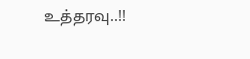உத்தரவு..!!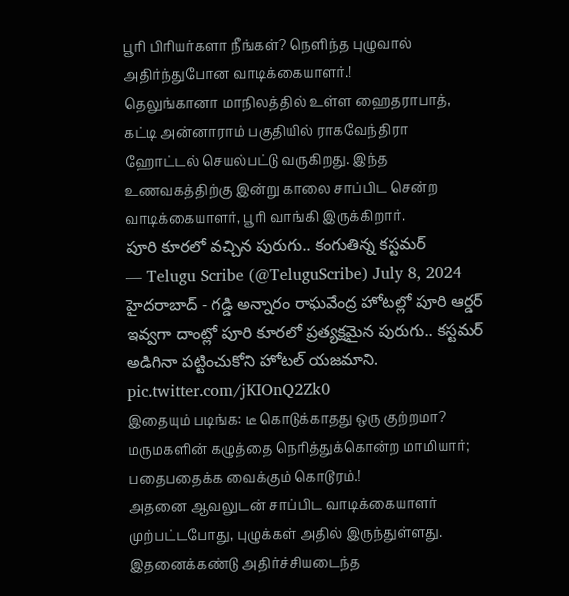பூரி பிரியர்களா நீங்கள்? நெளிந்த புழுவால் அதிர்ந்துபோன வாடிக்கையாளர்.!
தெலுங்கானா மாநிலத்தில் உள்ள ஹைதராபாத், கட்டி அன்னாராம் பகுதியில் ராகவேந்திரா ஹோட்டல் செயல்பட்டு வருகிறது. இந்த உணவகத்திற்கு இன்று காலை சாப்பிட சென்ற வாடிக்கையாளர், பூரி வாங்கி இருக்கிறார்.
పూరి కూరలో వచ్చిన పురుగు.. కంగుతిన్న కస్టమర్
— Telugu Scribe (@TeluguScribe) July 8, 2024
హైదరాబాద్ - గడ్డి అన్నారం రాఘవేంద్ర హోటల్లో పూరి ఆర్డర్ ఇవ్వగా దాంట్లో పూరి కూరలో ప్రత్యక్షమైన పురుగు.. కస్టమర్ అడిగినా పట్టించుకోని హోటల్ యజమాని. pic.twitter.com/jKIOnQ2Zk0
இதையும் படிங்க: டீ கொடுக்காதது ஒரு குற்றமா? மருமகளின் கழுத்தை நெரித்துக்கொன்ற மாமியார்; பதைபதைக்க வைக்கும் கொடூரம்.!
அதனை ஆவலுடன் சாப்பிட வாடிக்கையாளர் முற்பட்டபோது, புழுக்கள் அதில் இருந்துள்ளது. இதனைக்கண்டு அதிர்ச்சியடைந்த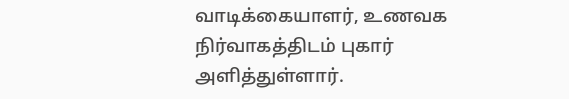வாடிக்கையாளர், உணவக நிர்வாகத்திடம் புகார் அளித்துள்ளார்.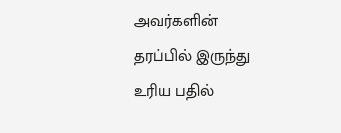அவர்களின் தரப்பில் இருந்து உரிய பதில்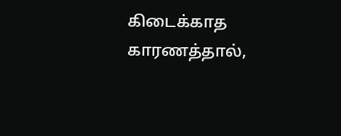கிடைக்காத காரணத்தால்,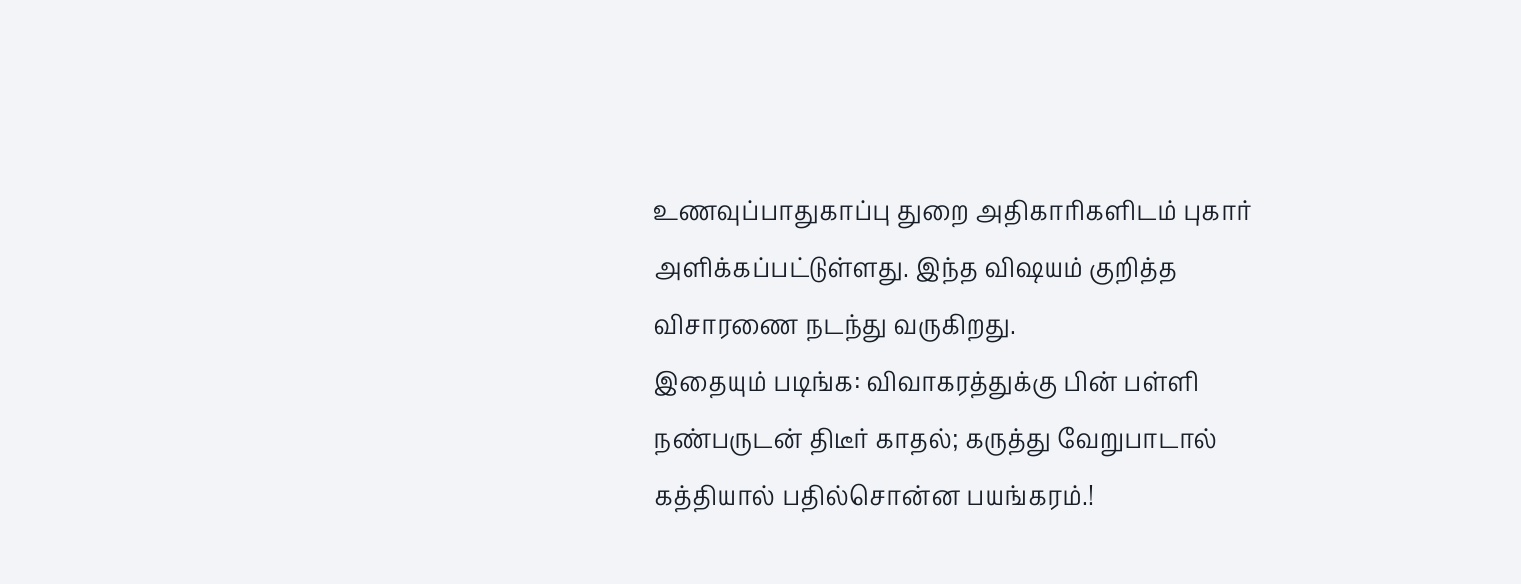உணவுப்பாதுகாப்பு துறை அதிகாரிகளிடம் புகார் அளிக்கப்பட்டுள்ளது. இந்த விஷயம் குறித்த விசாரணை நடந்து வருகிறது.
இதையும் படிங்க: விவாகரத்துக்கு பின் பள்ளி நண்பருடன் திடீர் காதல்; கருத்து வேறுபாடால் கத்தியால் பதில்சொன்ன பயங்கரம்.!